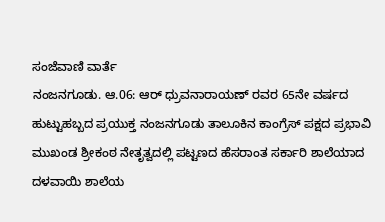ಸಂಜೆವಾಣಿ ವಾರ್ತೆ
ನಂಜನಗೂಡು. ಆ.06: ಆರ್ ಧ್ರುವನಾರಾಯಣ್ ರವರ 65ನೇ ವರ್ಷದ ಹುಟ್ಟುಹಬ್ಬದ ಪ್ರಯುಕ್ತ ನಂಜನಗೂಡು ತಾಲೂಕಿನ ಕಾಂಗ್ರೆಸ್ ಪಕ್ಷದ ಪ್ರಭಾವಿ ಮುಖಂಡ ಶ್ರೀಕಂಠ ನೇತೃತ್ವದಲ್ಲಿ ಪಟ್ಟಣದ ಹೆಸರಾಂತ ಸರ್ಕಾರಿ ಶಾಲೆಯಾದ ದಳವಾಯಿ ಶಾಲೆಯ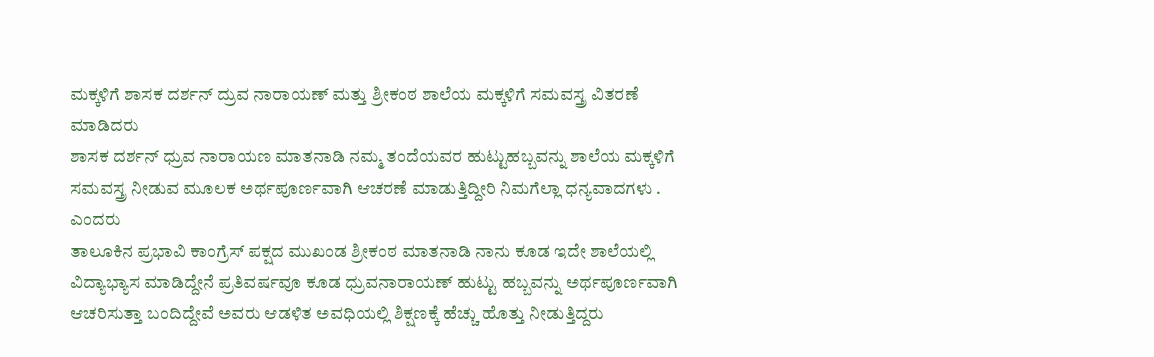ಮಕ್ಕಳಿಗೆ ಶಾಸಕ ದರ್ಶನ್ ದ್ರುವ ನಾರಾಯಣ್ ಮತ್ತು ಶ್ರೀಕಂಠ ಶಾಲೆಯ ಮಕ್ಕಳಿಗೆ ಸಮವಸ್ತ್ರ ವಿತರಣೆ ಮಾಡಿದರು
ಶಾಸಕ ದರ್ಶನ್ ಧ್ರುವ ನಾರಾಯಣ ಮಾತನಾಡಿ ನಮ್ಮ ತಂದೆಯವರ ಹುಟ್ಟುಹಬ್ಬವನ್ನು ಶಾಲೆಯ ಮಕ್ಕಳಿಗೆ ಸಮವಸ್ತ್ರ ನೀಡುವ ಮೂಲಕ ಅರ್ಥಪೂರ್ಣವಾಗಿ ಆಚರಣೆ ಮಾಡುತ್ತಿದ್ದೀರಿ ನಿಮಗೆಲ್ಲಾ ಧನ್ಯವಾದಗಳು . ಎಂದರು
ತಾಲೂಕಿನ ಪ್ರಭಾವಿ ಕಾಂಗ್ರೆಸ್ ಪಕ್ಷದ ಮುಖಂಡ ಶ್ರೀಕಂಠ ಮಾತನಾಡಿ ನಾನು ಕೂಡ ಇದೇ ಶಾಲೆಯಲ್ಲಿ ವಿದ್ಯಾಭ್ಯಾಸ ಮಾಡಿದ್ದೇನೆ ಪ್ರತಿವರ್ಷವೂ ಕೂಡ ಧ್ರುವನಾರಾಯಣ್ ಹುಟ್ಟು ಹಬ್ಬವನ್ನು ಅರ್ಥಪೂರ್ಣವಾಗಿ ಆಚರಿಸುತ್ತಾ ಬಂದಿದ್ದೇವೆ ಅವರು ಆಡಳಿತ ಅವಧಿಯಲ್ಲಿ ಶಿಕ್ಷಣಕ್ಕೆ ಹೆಚ್ಚು ಹೊತ್ತು ನೀಡುತ್ತಿದ್ದರು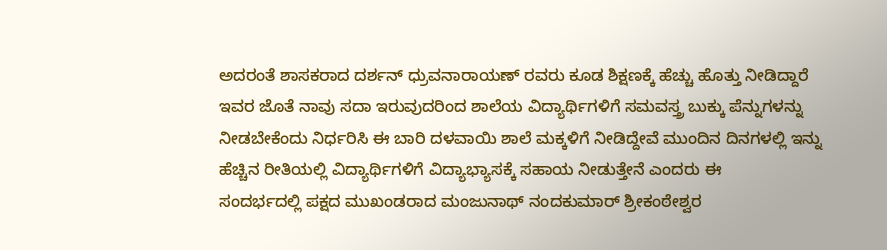ಅದರಂತೆ ಶಾಸಕರಾದ ದರ್ಶನ್ ಧ್ರುವನಾರಾಯಣ್ ರವರು ಕೂಡ ಶಿಕ್ಷಣಕ್ಕೆ ಹೆಚ್ಚು ಹೊತ್ತು ನೀಡಿದ್ದಾರೆ ಇವರ ಜೊತೆ ನಾವು ಸದಾ ಇರುವುದರಿಂದ ಶಾಲೆಯ ವಿದ್ಯಾರ್ಥಿಗಳಿಗೆ ಸಮವಸ್ತ್ರ ಬುಕ್ಕು ಪೆನ್ನುಗಳನ್ನು ನೀಡಬೇಕೆಂದು ನಿರ್ಧರಿಸಿ ಈ ಬಾರಿ ದಳವಾಯಿ ಶಾಲೆ ಮಕ್ಕಳಿಗೆ ನೀಡಿದ್ದೇವೆ ಮುಂದಿನ ದಿನಗಳಲ್ಲಿ ಇನ್ನು ಹೆಚ್ಚಿನ ರೀತಿಯಲ್ಲಿ ವಿದ್ಯಾರ್ಥಿಗಳಿಗೆ ವಿದ್ಯಾಭ್ಯಾಸಕ್ಕೆ ಸಹಾಯ ನೀಡುತ್ತೇನೆ ಎಂದರು ಈ
ಸಂದರ್ಭದಲ್ಲಿ ಪಕ್ಷದ ಮುಖಂಡರಾದ ಮಂಜುನಾಥ್ ನಂದಕುಮಾರ್ ಶ್ರೀಕಂಠೇಶ್ವರ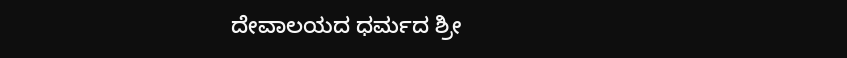ದೇವಾಲಯದ ಧರ್ಮದ ಶ್ರೀ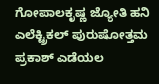ಗೋಪಾಲಕೃಷ್ಣ ಜ್ಯೋತಿ ಹನಿ ಎಲೆಕ್ಟ್ರಿಕಲ್ ಪುರುಷೋತ್ತಮ ಪ್ರಕಾಶ್ ಎಡೆಯಲ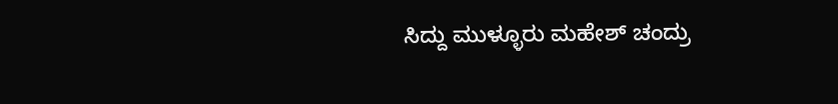ಸಿದ್ದು ಮುಳ್ಳೂರು ಮಹೇಶ್ ಚಂದ್ರು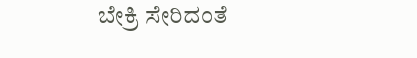ಬೇಕ್ರಿ ಸೇರಿದಂತೆ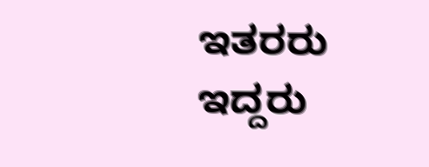ಇತರರು ಇದ್ದರು